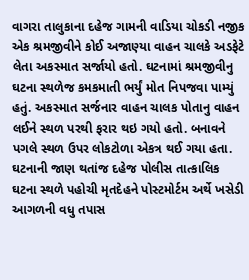વાગરા તાલુકાના દહેજ ગામની વાડિયા ચોકડી નજીક એક શ્રમજીવીને કોઈ અજાણ્યા વાહન ચાલકે અડફેટે લેતા અકસ્માત સર્જાયો હતો. ઘટનામાં શ્રમજીવીનુ ઘટના સ્થળેજ કમકમાતી ભર્યું મોત નિપજવા પામ્યું હતું. અકસ્માત સર્જનાર વાહન ચાલક પોતાનુ વાહન લઈને સ્થળ પરથી ફરાર થઇ ગયો હતો. બનાવને પગલે સ્થળ ઉપર લોકટોળા એકત્ર થઈ ગયા હતા. ઘટનાની જાણ થતાંજ દહેજ પોલીસ તાત્કાલિક ઘટના સ્થળે પહોચી મૃતદેહને પોસ્ટમોર્ટમ અર્થે ખસેડી આગળની વધુ તપાસ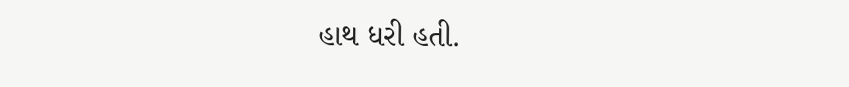હાથ ધરી હતી.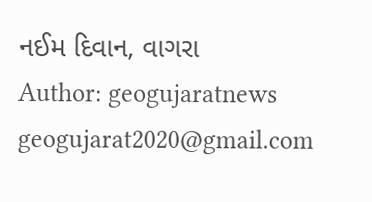નઈમ દિવાન, વાગરા
Author: geogujaratnews
geogujarat2020@gmail.com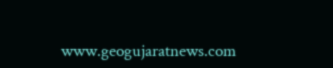www.geogujaratnews.com